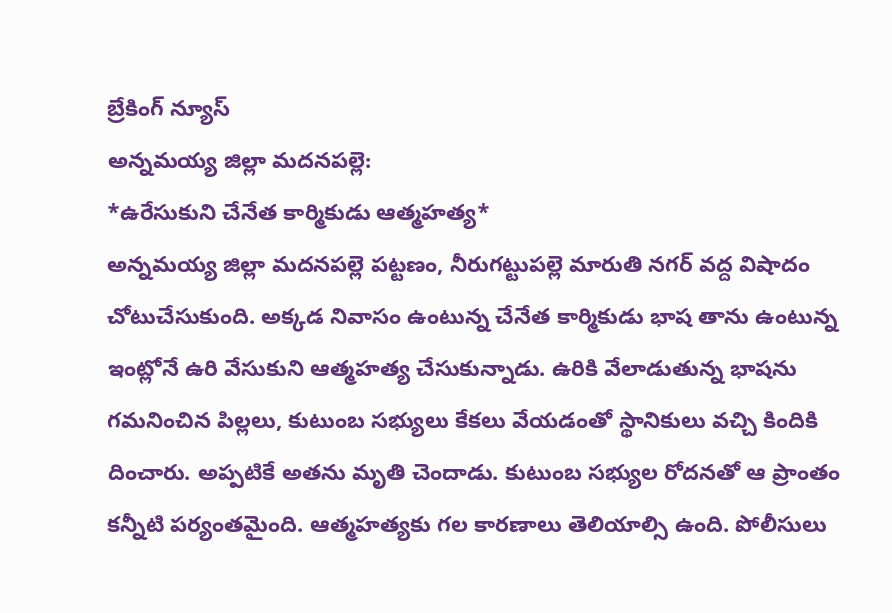బ్రేకింగ్ న్యూస్
అన్నమయ్య జిల్లా మదనపల్లె:
*ఉరేసుకుని చేనేత కార్మికుడు ఆత్మహత్య*
అన్నమయ్య జిల్లా మదనపల్లె పట్టణం, నీరుగట్టుపల్లె మారుతి నగర్ వద్ద విషాదం చోటుచేసుకుంది. అక్కడ నివాసం ఉంటున్న చేనేత కార్మికుడు భాష తాను ఉంటున్న ఇంట్లోనే ఉరి వేసుకుని ఆత్మహత్య చేసుకున్నాడు. ఉరికి వేలాడుతున్న భాషను గమనించిన పిల్లలు, కుటుంబ సభ్యులు కేకలు వేయడంతో స్థానికులు వచ్చి కిందికి దించారు. అప్పటికే అతను మృతి చెందాడు. కుటుంబ సభ్యుల రోదనతో ఆ ప్రాంతం కన్నీటి పర్యంతమైంది. ఆత్మహత్యకు గల కారణాలు తెలియాల్సి ఉంది. పోలీసులు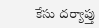కేసు దర్యాప్తు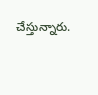చేస్తున్నారు.